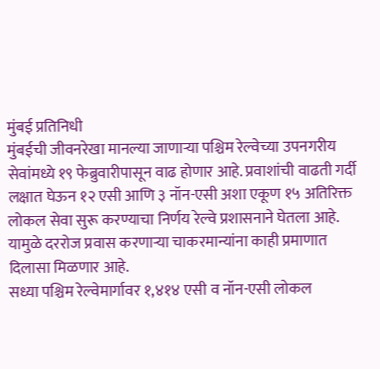मुंबई प्रतिनिधी
मुंबईची जीवनरेखा मानल्या जाणाऱ्या पश्चिम रेल्वेच्या उपनगरीय सेवांमध्ये १९ फेब्रुवारीपासून वाढ होणार आहे. प्रवाशांची वाढती गर्दी लक्षात घेऊन १२ एसी आणि ३ नॉन-एसी अशा एकूण १५ अतिरिक्त लोकल सेवा सुरू करण्याचा निर्णय रेल्वे प्रशासनाने घेतला आहे. यामुळे दररोज प्रवास करणाऱ्या चाकरमान्यांना काही प्रमाणात दिलासा मिळणार आहे.
सध्या पश्चिम रेल्वेमार्गावर १,४१४ एसी व नॉन-एसी लोकल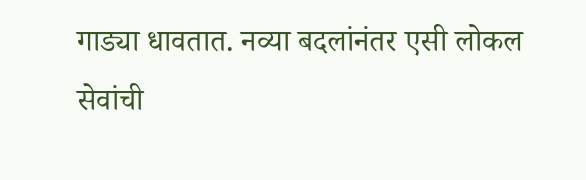गाड्या धावतात. नव्या बदलांनंतर एसी लोकल सेवांची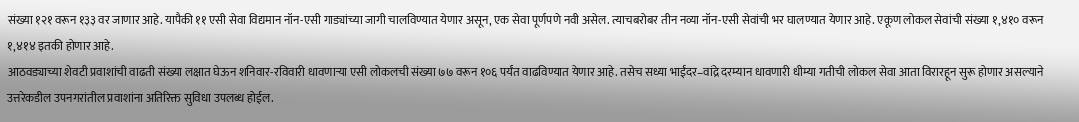संख्या १२१ वरून १३३ वर जाणार आहे. यापैकी ११ एसी सेवा विद्यमान नॉन-एसी गाड्यांच्या जागी चालविण्यात येणार असून, एक सेवा पूर्णपणे नवी असेल. त्याचबरोबर तीन नव्या नॉन-एसी सेवांची भर घालण्यात येणार आहे. एकूण लोकल सेवांची संख्या १,४१० वरून १,४१४ इतकी होणार आहे.
आठवड्याच्या शेवटी प्रवाशांची वाढती संख्या लक्षात घेऊन शनिवार-रविवारी धावणाऱ्या एसी लोकलची संख्या ७७ वरून १०६ पर्यंत वाढविण्यात येणार आहे. तसेच सध्या भाईंदर–वांद्रे दरम्यान धावणारी धीम्या गतीची लोकल सेवा आता विरारहून सुरू होणार असल्याने उत्तरेकडील उपनगरांतील प्रवाशांना अतिरिक्त सुविधा उपलब्ध होईल.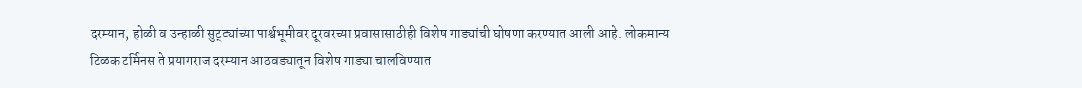दरम्यान, होळी व उन्हाळी सुट्ट्यांच्या पार्श्वभूमीवर दूरवरच्या प्रवासासाठीही विशेष गाड्यांची घोषणा करण्यात आली आहे. लोकमान्य टिळक टर्मिनस ते प्रयागराज दरम्यान आठवड्यातून विशेष गाड्या चालविण्यात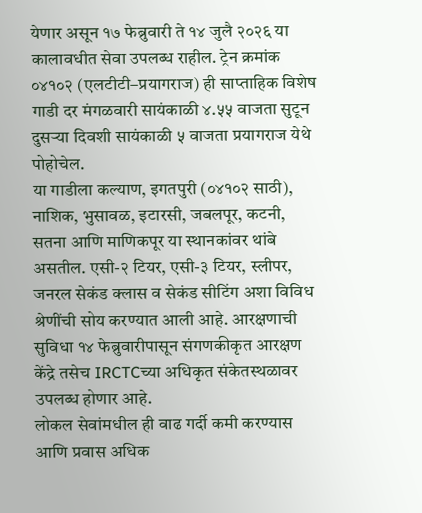येणार असून १७ फेब्रुवारी ते १४ जुलै २०२६ या कालावधीत सेवा उपलब्ध राहील. ट्रेन क्रमांक ०४१०२ (एलटीटी–प्रयागराज) ही साप्ताहिक विशेष गाडी दर मंगळवारी सायंकाळी ४.५५ वाजता सुटून दुसऱ्या दिवशी सायंकाळी ५ वाजता प्रयागराज येथे पोहोचेल.
या गाडीला कल्याण, इगतपुरी (०४१०२ साठी), नाशिक, भुसावळ, इटारसी, जबलपूर, कटनी, सतना आणि माणिकपूर या स्थानकांवर थांबे असतील. एसी-२ टियर, एसी-३ टियर, स्लीपर, जनरल सेकंड क्लास व सेकंड सीटिंग अशा विविध श्रेणींची सोय करण्यात आली आहे. आरक्षणाची सुविधा १४ फेब्रुवारीपासून संगणकीकृत आरक्षण केंद्रे तसेच IRCTCच्या अधिकृत संकेतस्थळावर उपलब्ध होणार आहे.
लोकल सेवांमधील ही वाढ गर्दी कमी करण्यास आणि प्रवास अधिक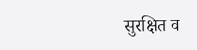सुरक्षित व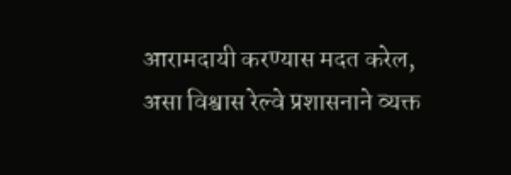आरामदायी करण्यास मदत करेल, असा विश्वास रेल्वे प्रशासनाने व्यक्त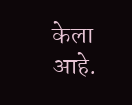केला आहे.